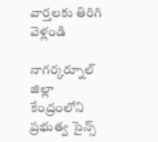వార్తలకు తిరిగి వెళ్లండి

నాగర్కర్నూల్ జిల్లా కేంద్రంలోని ప్రభుత్వ సైన్స్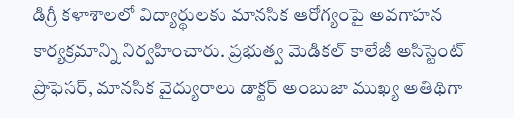డిగ్రీ కళాశాలలో విద్యార్థులకు మానసిక ఆరోగ్యంపై అవగాహన కార్యక్రమాన్ని నిర్వహించారు. ప్రభుత్వ మెడికల్ కాలేజీ అసిస్టెంట్ ప్రొఫెసర్, మానసిక వైద్యురాలు డాక్టర్ అంబుజా ముఖ్య అతిథిగా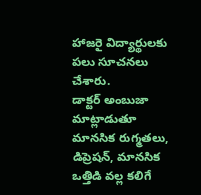హాజరై విద్యార్థులకు పలు సూచనలు చేశారు.
డాక్టర్ అంబుజా మాట్లాడుతూ మానసిక రుగ్మతలు, డిప్రెషన్, మానసిక ఒత్తిడి వల్ల కలిగే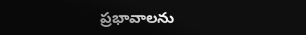ప్రభావాలను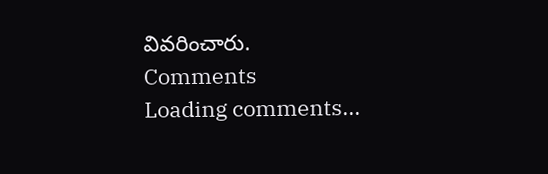వివరించారు.
Comments
Loading comments...